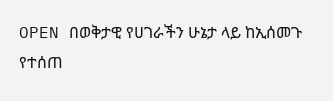OPEN በወቅታዊ የሀገራችን ሁኔታ ላይ ከኢሰመጉ የተሰጠ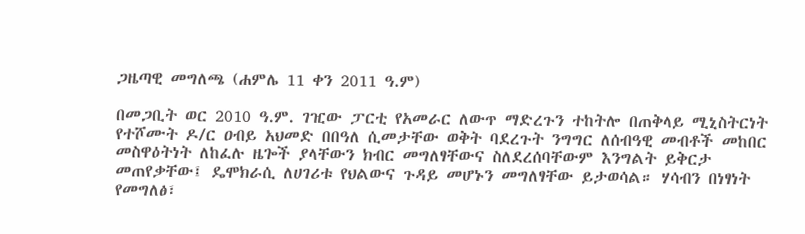ጋዜጣዊ መግለጫ (ሐምሌ 11 ቀን 2011 ዓ.ም)

በመጋቢት ወር 2010 ዓ.ም. ገዢው ፓርቲ የአመራር ለውጥ ማድረጉን ተከትሎ በጠቅላይ ሚኒስትርነት የተሾሙት ዶ/ር ዐብይ አህመድ በበዓለ ሲመታቸው ወቅት ባደረጉት ንግግር ለሰብዓዊ መብቶች መከበር መስዋዕትነት ለከፈሉ ዜጐች ያላቸውን ክብር መግለፃቸውና ስለደረሰባቸውም እንግልት ይቅርታ መጠየቃቸው፤ ዴሞክራሲ ለሀገሪቱ የህልውና ጉዳይ መሆኑን መግለፃቸው ይታወሳል። ሃሳብን በነፃነት የመግለፅ፣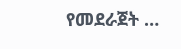የመደራጀት …